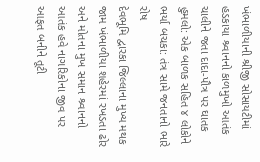ખંભાળીયાની શ્રીજી સોસાયટીમાં હડકાયા શ્ર્વાનનો કાળમુખો આતંક
ચાલીને જતા દાદા-પૌત્ર પર ઘાતક હુમલો: એક બાળક સહિત ૪ લોકોને ભર્યા બચકા: તંત્ર સામે જનતાનો ભારે રોષ
દેવભૂમિ દ્વારકા જિલ્લાના મુખ્ય મથક જામ ખંભાળીયા શહેરમાં રખડતા ઢોર અને મોતના મુખ સમાન શ્ર્વાનનો આતંક હવે નાગરિકોના જીવ પર આફત બનીને તૂટી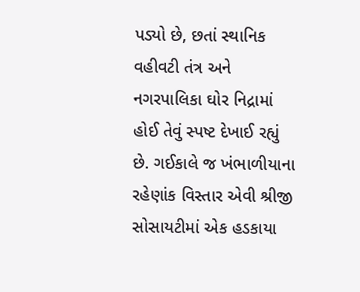પડ્યો છે, છતાં સ્થાનિક વહીવટી તંત્ર અને નગરપાલિકા ઘોર નિદ્રામાં હોઈ તેવું સ્પષ્ટ દેખાઈ રહ્યું છે. ગઈકાલે જ ખંભાળીયાના રહેણાંક વિસ્તાર એવી શ્રીજી સોસાયટીમાં એક હડકાયા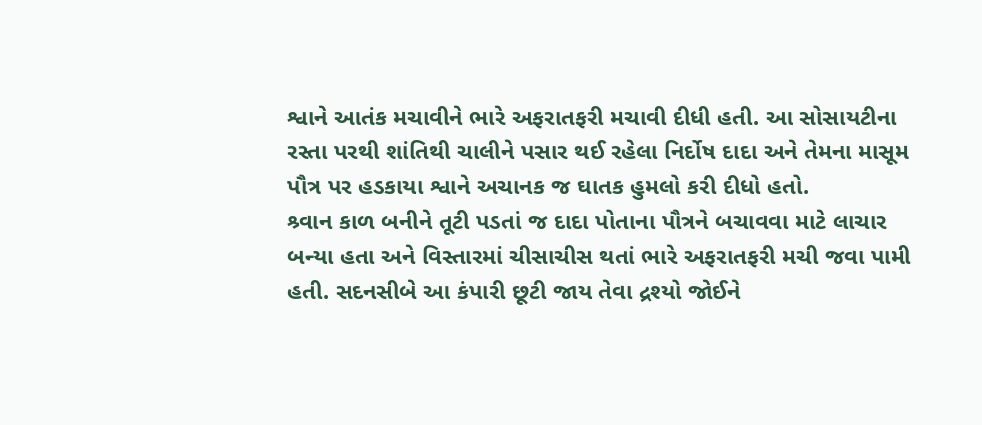શ્વાને આતંક મચાવીને ભારે અફરાતફરી મચાવી દીધી હતી. આ સોસાયટીના રસ્તા પરથી શાંતિથી ચાલીને પસાર થઈ રહેલા નિર્દોષ દાદા અને તેમના માસૂમ પૌત્ર પર હડકાયા શ્વાને અચાનક જ ઘાતક હુમલો કરી દીધો હતો.
શ્ર્વાન કાળ બનીને તૂટી પડતાં જ દાદા પોતાના પૌત્રને બચાવવા માટે લાચાર બન્યા હતા અને વિસ્તારમાં ચીસાચીસ થતાં ભારે અફરાતફરી મચી જવા પામી હતી. સદનસીબે આ કંપારી છૂટી જાય તેવા દ્રશ્યો જોઈને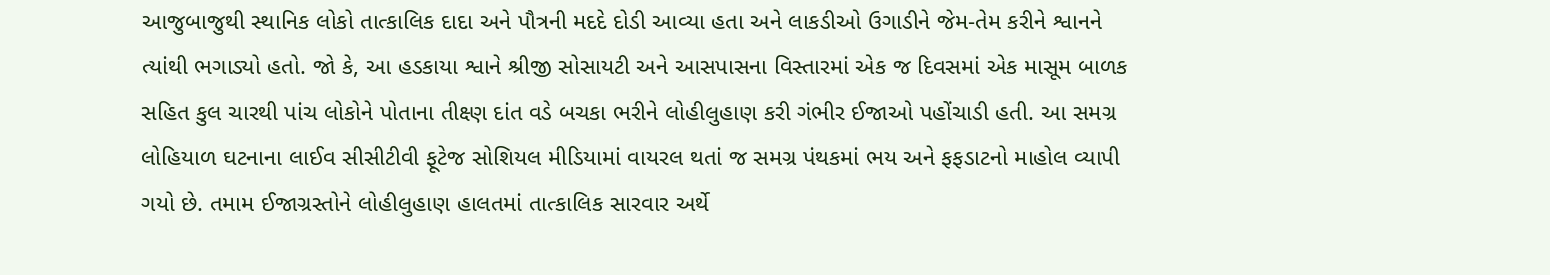આજુબાજુથી સ્થાનિક લોકો તાત્કાલિક દાદા અને પૌત્રની મદદે દોડી આવ્યા હતા અને લાકડીઓ ઉગાડીને જેમ-તેમ કરીને શ્વાનને ત્યાંથી ભગાડ્યો હતો. જો કે, આ હડકાયા શ્વાને શ્રીજી સોસાયટી અને આસપાસના વિસ્તારમાં એક જ દિવસમાં એક માસૂમ બાળક સહિત કુલ ચારથી પાંચ લોકોને પોતાના તીક્ષ્ણ દાંત વડે બચકા ભરીને લોહીલુહાણ કરી ગંભીર ઈજાઓ પહોંચાડી હતી. આ સમગ્ર લોહિયાળ ઘટનાના લાઈવ સીસીટીવી ફૂટેજ સોશિયલ મીડિયામાં વાયરલ થતાં જ સમગ્ર પંથકમાં ભય અને ફફડાટનો માહોલ વ્યાપી ગયો છે. તમામ ઈજાગ્રસ્તોને લોહીલુહાણ હાલતમાં તાત્કાલિક સારવાર અર્થે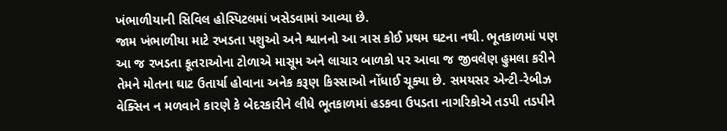ખંભાળીયાની સિવિલ હોસ્પિટલમાં ખસેડવામાં આવ્યા છે.
જામ ખંભાળીયા માટે રખડતા પશુઓ અને શ્વાનનો આ ત્રાસ કોઈ પ્રથમ ઘટના નથી. ભૂતકાળમાં પણ આ જ રખડતા કૂતરાઓના ટોળાએ માસૂમ અને લાચાર બાળકો પર આવા જ જીવલેણ હુમલા કરીને તેમને મોતના ઘાટ ઉતાર્યા હોવાના અનેક કરૂણ કિસ્સાઓ નોંધાઈ ચૂક્યા છે. સમયસર એન્ટી-રેબીઝ વેક્સિન ન મળવાને કારણે કે બેદરકારીને લીધે ભૂતકાળમાં હડકવા ઉપડતા નાગરિકોએ તડપી તડપીને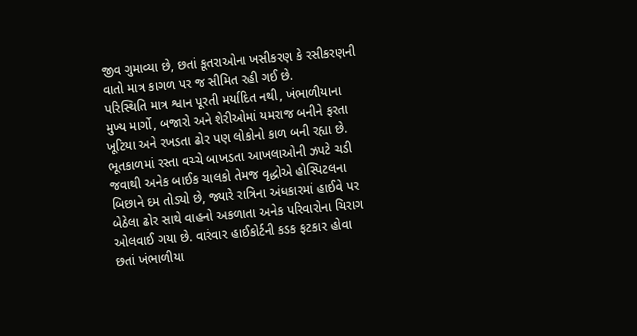જીવ ગુમાવ્યા છે, છતાં કૂતરાઓના ખસીકરણ કે રસીકરણની વાતો માત્ર કાગળ પર જ સીમિત રહી ગઈ છે.
પરિસ્થિતિ માત્ર શ્વાન પૂરતી મર્યાદિત નથી, ખંભાળીયાના મુખ્ય માર્ગો, બજારો અને શેરીઓમાં યમરાજ બનીને ફરતા ખૂટિયા અને રખડતા ઢોર પણ લોકોનો કાળ બની રહ્યા છે. ભૂતકાળમાં રસ્તા વચ્ચે બાખડતા આખલાઓની ઝપટે ચડી જવાથી અનેક બાઈક ચાલકો તેમજ વૃદ્ધોએ હોસ્પિટલના બિછાને દમ તોડ્યો છે, જ્યારે રાત્રિના અંધકારમાં હાઈવે પર બેઠેલા ઢોર સાથે વાહનો અકળાતા અનેક પરિવારોના ચિરાગ ઓલવાઈ ગયા છે. વારંવાર હાઈકોર્ટની કડક ફટકાર હોવા છતાં ખંભાળીયા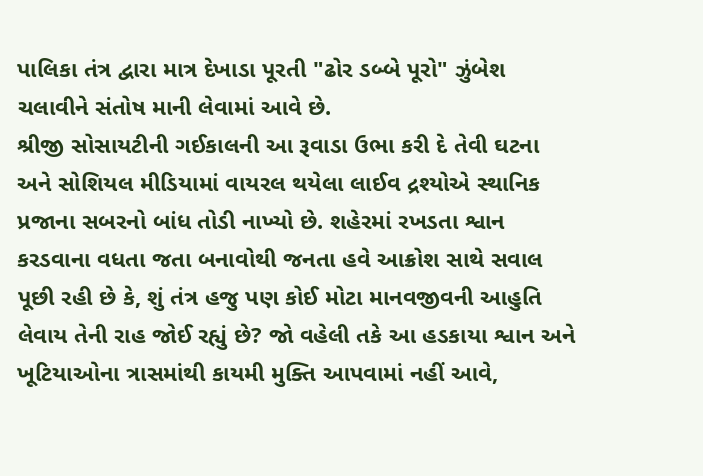પાલિકા તંત્ર દ્વારા માત્ર દેખાડા પૂરતી "ઢોર ડબ્બે પૂરો" ઝુંબેશ ચલાવીને સંતોષ માની લેવામાં આવે છે.
શ્રીજી સોસાયટીની ગઈકાલની આ રૂવાડા ઉભા કરી દે તેવી ઘટના અને સોશિયલ મીડિયામાં વાયરલ થયેલા લાઈવ દ્રશ્યોએ સ્થાનિક પ્રજાના સબરનો બાંધ તોડી નાખ્યો છે. શહેરમાં રખડતા શ્વાન કરડવાના વધતા જતા બનાવોથી જનતા હવે આક્રોશ સાથે સવાલ પૂછી રહી છે કે, શું તંત્ર હજુ પણ કોઈ મોટા માનવજીવની આહુતિ લેવાય તેની રાહ જોઈ રહ્યું છે? જો વહેલી તકે આ હડકાયા શ્વાન અને ખૂટિયાઓના ત્રાસમાંથી કાયમી મુક્તિ આપવામાં નહીં આવે,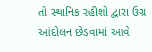તો સ્થાનિક રહીશો દ્વારા ઉગ્ર આંદોલન છેડવામાં આવે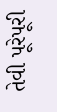તેવી પૂરેપૂરી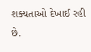શક્યતાઓ દેખાઈ રહી છે.